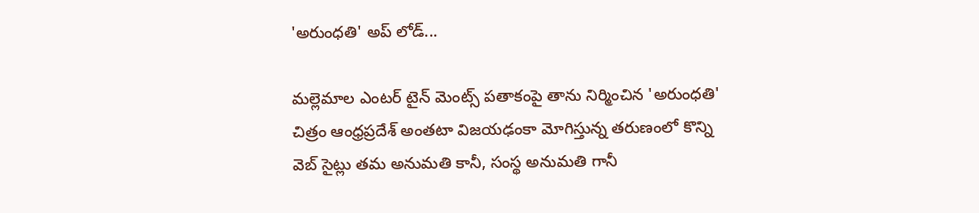'అరుంధతి' అప్ లోడ్...

మల్లెమాల ఎంటర్ టైన్ మెంట్స్ పతాకంపై తాను నిర్మించిన 'అరుంధతి' చిత్రం ఆంధ్రప్రదేశ్ అంతటా విజయఢంకా మోగిస్తున్న తరుణంలో కొన్ని వెబ్ సైట్లు తమ అనుమతి కానీ, సంస్థ అనుమతి గానీ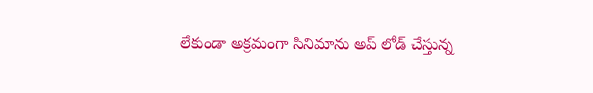లేకుండా అక్రమంగా సినిమాను అప్ లోడ్ చేస్తున్న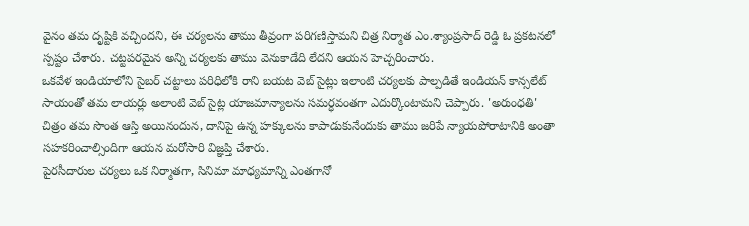వైనం తమ దృష్టికి వచ్చిందని, ఈ చర్యలను తాము తీవ్రంగా పరిగణిస్తామని చిత్ర నిర్మాత ఎం.శ్యాంప్రసాద్ రెడ్డి ఓ ప్రకటనలో స్పష్టం చేశారు. చట్టపరమైన అన్ని చర్యలకు తాము వెనుకాడేది లేదని ఆయన హెచ్చరించారు.
ఒకవేళ ఇండియాలోని సైబర్ చట్టాలు పరిధిలోకి రాని బయట వెబ్ సైట్లు ఇలాంటి చర్యలకు పాల్పడితే ఇండియన్ కాన్సలేట్ సాయంతో తమ లాయర్లు అలాంటి వెబ్ సైట్ల యాజమాన్యాలను సమర్ధవంతగా ఎదుర్కొంటామని చెప్పారు. 'అరుంధతి' చిత్రం తమ సొంత ఆస్తి అయినందున, దానిపై ఉన్న హక్కులను కాపాడుకునేందుకు తాము జరిపే న్యాయపోరాటానికి అంతా సహకరించాల్సిందిగా ఆయన మరోసారి విజ్ఞప్తి చేశారు.
పైరసీదారుల చర్యలు ఒక నిర్మాతగా, సినిమా మాధ్యమాన్ని ఎంతగానో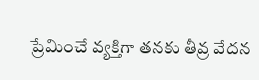ప్రేమించే వ్యక్తిగా తనకు తీవ్ర వేదన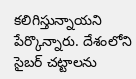కలిగిస్తున్నాయని పేర్కొన్నారు. దేశంలోని సైబర్ చట్టాలను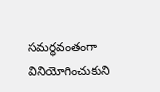సమర్ధవంతంగా వినియోగించుకుని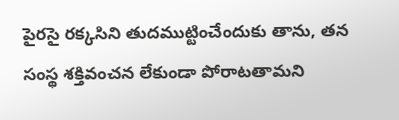పైరసై రక్కసిని తుదముట్టించేందుకు తాను, తన సంస్థ శక్తివంచన లేకుండా పోరాటతామని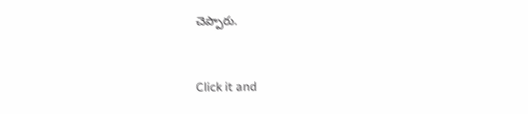చెప్పారు.


Click it and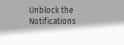Unblock the Notifications